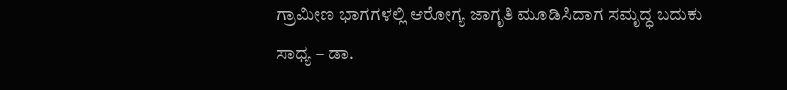ಗ್ರಾಮೀಣ ಭಾಗಗಳಲ್ಲಿ ಆರೋಗ್ಯ ಜಾಗೃತಿ ಮೂಡಿಸಿದಾಗ ಸಮೃದ್ಧ ಬದುಕು ಸಾಧ್ಯ – ಡಾ.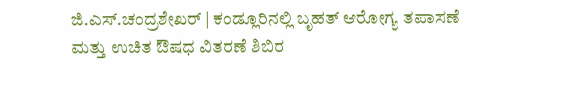ಜಿ.ಎಸ್.ಚಂದ್ರಶೇಖರ್ | ಕಂಡ್ಲೂರಿನಲ್ಲಿ ಬೃಹತ್ ಆರೋಗ್ಯ ತಪಾಸಣೆ ಮತ್ತು ಉಚಿತ ಔಷಧ ವಿತರಣೆ ಶಿಬಿರ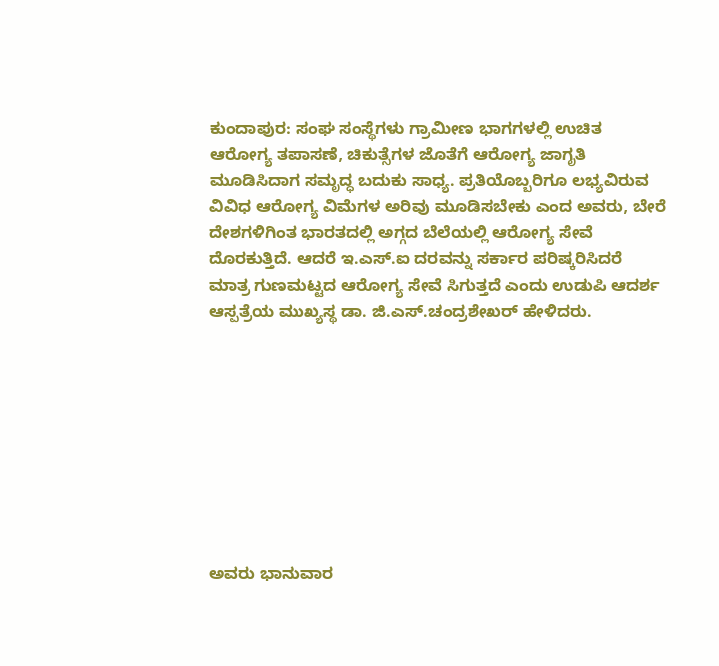ಕುಂದಾಪುರ: ಸಂಘ ಸಂಸ್ಥೆಗಳು ಗ್ರಾಮೀಣ ಭಾಗಗಳಲ್ಲಿ ಉಚಿತ ಆರೋಗ್ಯ ತಪಾಸಣೆ, ಚಿಕುತ್ಸೆಗಳ ಜೊತೆಗೆ ಆರೋಗ್ಯ ಜಾಗೃತಿ ಮೂಡಿಸಿದಾಗ ಸಮೃದ್ಧ ಬದುಕು ಸಾಧ್ಯ. ಪ್ರತಿಯೊಬ್ಬರಿಗೂ ಲಭ್ಯವಿರುವ ವಿವಿಧ ಆರೋಗ್ಯ ವಿಮೆಗಳ ಅರಿವು ಮೂಡಿಸಬೇಕು ಎಂದ ಅವರು, ಬೇರೆ ದೇಶಗಳಿಗಿಂತ ಭಾರತದಲ್ಲಿ ಅಗ್ಗದ ಬೆಲೆಯಲ್ಲಿ ಆರೋಗ್ಯ ಸೇವೆ ದೊರಕುತ್ತಿದೆ. ಆದರೆ ಇ.ಎಸ್.ಐ ದರವನ್ನು ಸರ್ಕಾರ ಪರಿಷ್ಕರಿಸಿದರೆ ಮಾತ್ರ ಗುಣಮಟ್ಟದ ಆರೋಗ್ಯ ಸೇವೆ ಸಿಗುತ್ತದೆ ಎಂದು ಉಡುಪಿ ಆದರ್ಶ ಆಸ್ಪತ್ರೆಯ ಮುಖ್ಯಸ್ಥ ಡಾ. ಜಿ.ಎಸ್.ಚಂದ್ರಶೇಖರ್ ಹೇಳಿದರು.









ಅವರು ಭಾನುವಾರ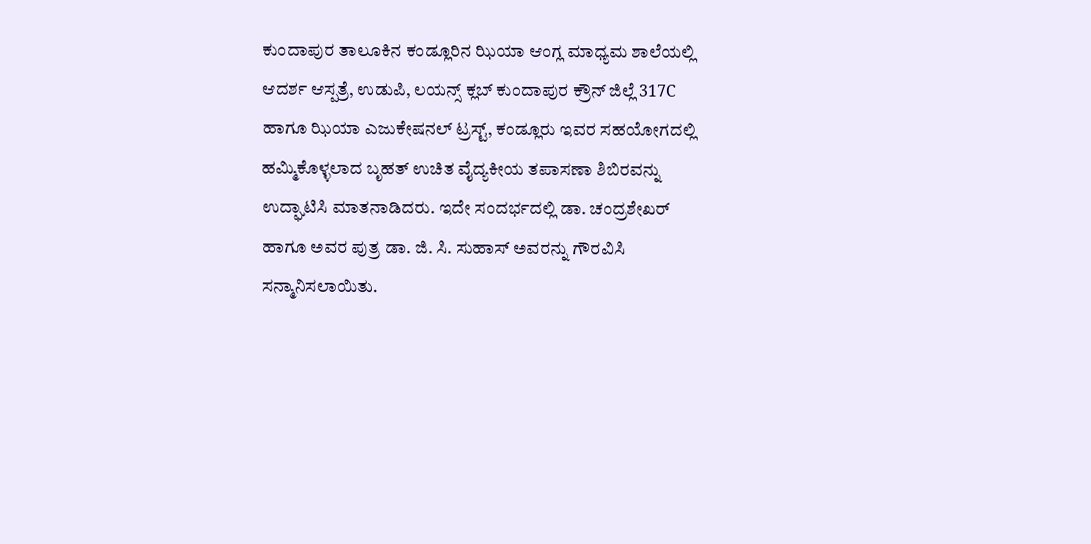ಕುಂದಾಪುರ ತಾಲೂಕಿನ ಕಂಡ್ಲೂರಿನ ಝಿಯಾ ಆಂಗ್ಲ ಮಾಧ್ಯಮ ಶಾಲೆಯಲ್ಲಿ ಆದರ್ಶ ಆಸ್ಪತ್ರೆ, ಉಡುಪಿ, ಲಯನ್ಸ್ ಕ್ಲಬ್ ಕುಂದಾಪುರ ಕ್ರೌನ್ ಜಿಲ್ಲೆ 317C ಹಾಗೂ ಝಿಯಾ ಎಜುಕೇಷನಲ್ ಟ್ರಸ್ಟ್, ಕಂಡ್ಲೂರು ಇವರ ಸಹಯೋಗದಲ್ಲಿ ಹಮ್ಮಿಕೊಳ್ಳಲಾದ ಬೃಹತ್ ಉಚಿತ ವೈದ್ಯಕೀಯ ತಪಾಸಣಾ ಶಿಬಿರವನ್ನು ಉದ್ಘಾಟಿಸಿ ಮಾತನಾಡಿದರು. ಇದೇ ಸಂದರ್ಭದಲ್ಲಿ ಡಾ. ಚಂದ್ರಶೇಖರ್ ಹಾಗೂ ಅವರ ಪುತ್ರ ಡಾ. ಜಿ. ಸಿ. ಸುಹಾಸ್ ಅವರನ್ನು ಗೌರವಿಸಿ ಸನ್ಮಾನಿಸಲಾಯಿತು.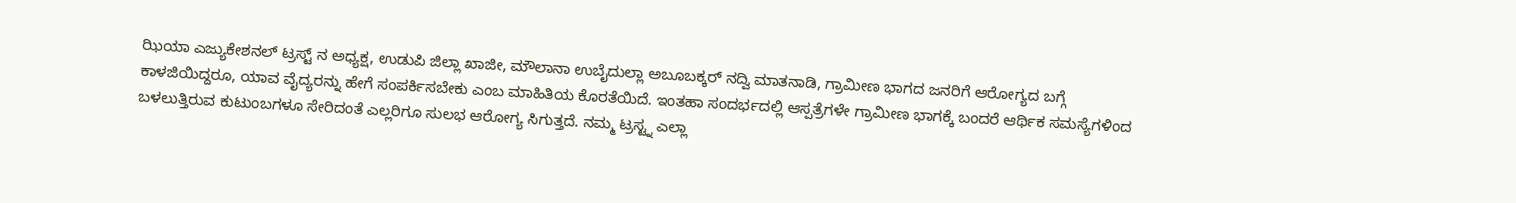ಝಿಯಾ ಎಜ್ಯುಕೇಶನಲ್ ಟ್ರಸ್ಟ್ ನ ಅಧ್ಯಕ್ಷ, ಉಡುಪಿ ಜಿಲ್ಲಾ ಖಾಜೀ, ಮೌಲಾನಾ ಉಬೈದುಲ್ಲಾ ಅಬೂಬಕ್ಕರ್ ನದ್ವಿ ಮಾತನಾಡಿ, ಗ್ರಾಮೀಣ ಭಾಗದ ಜನರಿಗೆ ಆರೋಗ್ಯದ ಬಗ್ಗೆ ಕಾಳಜಿಯಿದ್ದರೂ, ಯಾವ ವೈದ್ಯರನ್ನು ಹೇಗೆ ಸಂಪರ್ಕಿಸಬೇಕು ಎಂಬ ಮಾಹಿತಿಯ ಕೊರತೆಯಿದೆ. ಇಂತಹಾ ಸಂದರ್ಭದಲ್ಲಿ ಆಸ್ಪತ್ರೆಗಳೇ ಗ್ರಾಮೀಣ ಭಾಗಕ್ಕೆ ಬಂದರೆ ಆರ್ಥಿಕ ಸಮಸ್ಯೆಗಳಿಂದ ಬಳಲುತ್ತಿರುವ ಕುಟುಂಬಗಳೂ ಸೇರಿದಂತೆ ಎಲ್ಲರಿಗೂ ಸುಲಭ ಆರೋಗ್ಯ ಸಿಗುತ್ತದೆ. ನಮ್ಮ ಟ್ರಸ್ಟ್ನ ಎಲ್ಲಾ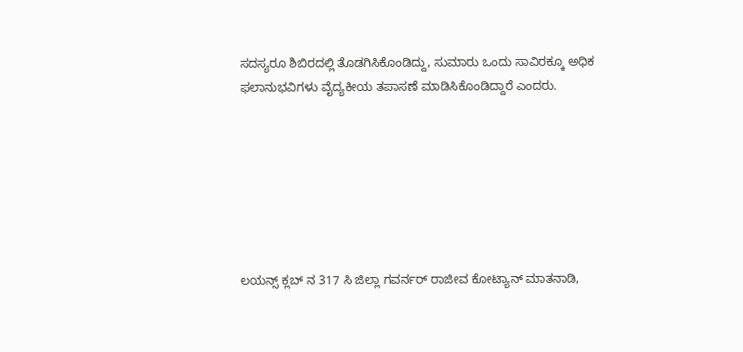ಸದಸ್ಯರೂ ಶಿಬಿರದಲ್ಲಿ ತೊಡಗಿಸಿಕೊಂಡಿದ್ದು, ಸುಮಾರು ಒಂದು ಸಾವಿರಕ್ಕೂ ಅಧಿಕ ಫಲಾನುಭವಿಗಳು ವೈದ್ಯಕೀಯ ತಪಾಸಣೆ ಮಾಡಿಸಿಕೊಂಡಿದ್ದಾರೆ ಎಂದರು.







ಲಯನ್ಸ್ ಕ್ಲಬ್ ನ 317 ಸಿ ಜಿಲ್ಲಾ ಗವರ್ನರ್ ರಾಜೀವ ಕೋಟ್ಯಾನ್ ಮಾತನಾಡಿ,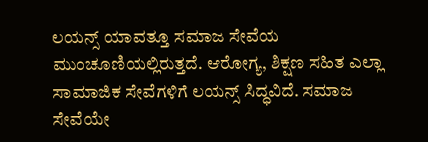ಲಯನ್ಸ್ ಯಾವತ್ತೂ ಸಮಾಜ ಸೇವೆಯ ಮುಂಚೂಣಿಯಲ್ಲಿರುತ್ತದೆ. ಆರೋಗ್ಯ, ಶಿಕ್ಷಣ ಸಹಿತ ಎಲ್ಲಾ ಸಾಮಾಜಿಕ ಸೇವೆಗಳಿಗೆ ಲಯನ್ಸ್ ಸಿದ್ಧವಿದೆ. ಸಮಾಜ ಸೇವೆಯೇ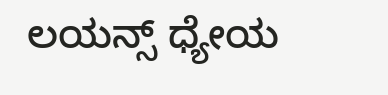ಲಯನ್ಸ್ ಧ್ಯೇಯ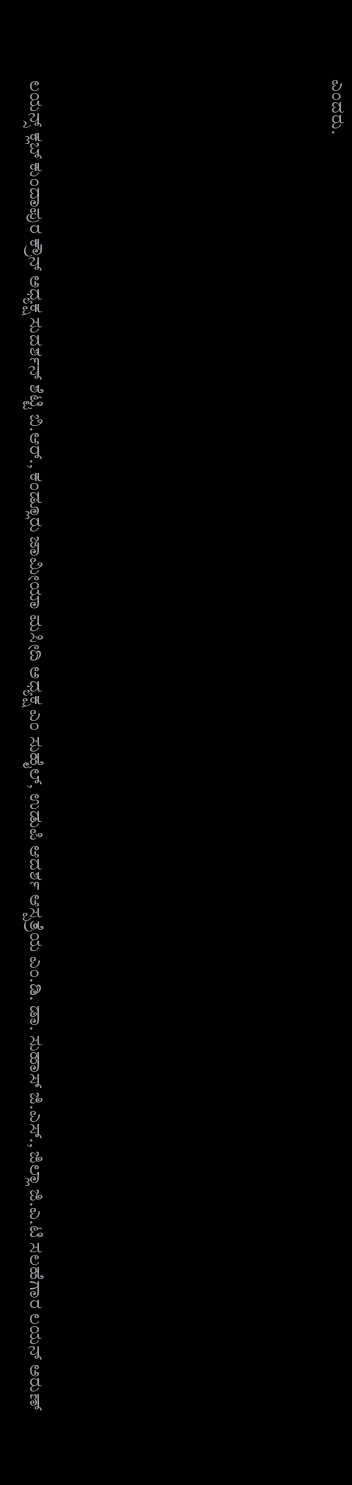ಎಂದರು.







ಲಯನ್ಸ್ ಕ್ಲಬ್ ಕುಂದಾಪುರ ಕ್ರೌನ್ ಅಧ್ಯಕ್ಷ ಸುದರ್ಶನ್ ಶೆಟ್ಟಿ ಬಿ.ಆರ್., ಕಂಡ್ಲೂರು ಜಾಮೀಯಾ ಮಸೀದಿ ಅಧ್ಯಕ್ಷ ಎಂ ಸುಹೈಲ್, ಉಡುಪಿ ಆದರ್ಶ ಆಸ್ಪತ್ರೆಯ ಎಂ.ಡಿ. ಡಾ. ಸುಹಾಸ್ ಜಿ.ಎಸ್., ಜಿಲ್ಲಾ ಜಿ.ಎ.ಟಿ ಸಲಹೆಗಾರ ಲಯನ್ ಅರುಣ್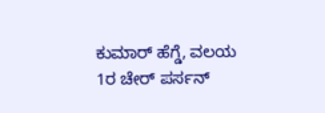ಕುಮಾರ್ ಹೆಗ್ಡೆ, ವಲಯ 1ರ ಚೇರ್ ಪರ್ಸನ್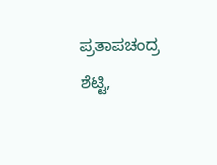ಪ್ರತಾಪಚಂದ್ರ ಶೆಟ್ಟಿ,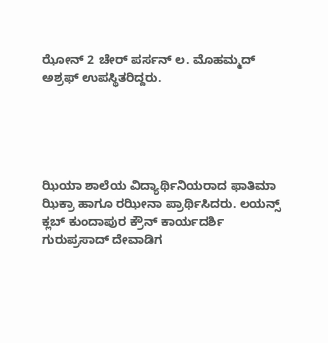ಝೋನ್ 2 ಚೇರ್ ಪರ್ಸನ್ ಲ. ಮೊಹಮ್ಮದ್ ಅಶ್ರಫ್ ಉಪಸ್ಥಿತರಿದ್ದರು.





ಝಿಯಾ ಶಾಲೆಯ ವಿದ್ಯಾರ್ಥಿನಿಯರಾದ ಫಾತಿಮಾ ಝಿಕ್ರಾ ಹಾಗೂ ರಝೀನಾ ಪ್ರಾರ್ಥಿಸಿದರು. ಲಯನ್ಸ್ ಕ್ಲಬ್ ಕುಂದಾಪುರ ಕ್ರೌನ್ ಕಾರ್ಯದರ್ಶಿ ಗುರುಪ್ರಸಾದ್ ದೇವಾಡಿಗ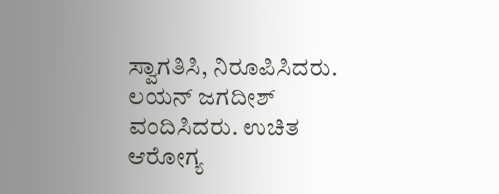ಸ್ವಾಗತಿಸಿ, ನಿರೂಪಿಸಿದರು. ಲಯನ್ ಜಗದೀಶ್ ವಂದಿಸಿದರು. ಉಚಿತ ಆರೋಗ್ಯ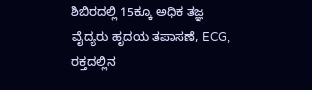ಶಿಬಿರದಲ್ಲಿ 15ಕ್ಕೂ ಅಧಿಕ ತಜ್ಞ ವೈದ್ಯರು ಹೃದಯ ತಪಾಸಣೆ, ECG, ರಕ್ತದಲ್ಲಿನ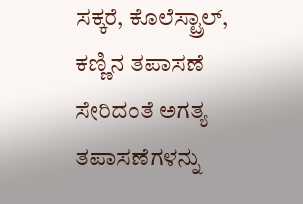ಸಕ್ಕರೆ, ಕೊಲೆಸ್ಟ್ರಾಲ್, ಕಣ್ಣಿನ ತಪಾಸಣೆ ಸೇರಿದಂತೆ ಅಗತ್ಯ ತಪಾಸಣೆಗಳನ್ನು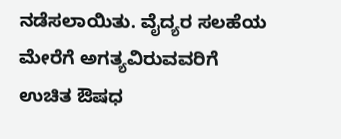ನಡೆಸಲಾಯಿತು. ವೈದ್ಯರ ಸಲಹೆಯ ಮೇರೆಗೆ ಅಗತ್ಯವಿರುವವರಿಗೆ ಉಚಿತ ಔಷಧ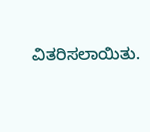ವಿತರಿಸಲಾಯಿತು.